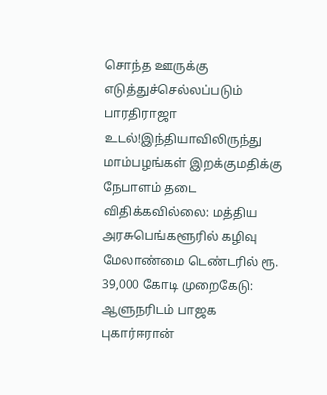சொந்த ஊருக்கு எடுத்துச்செல்லப்படும் பாரதிராஜா உடல்!இந்தியாவிலிருந்து மாம்பழங்கள் இறக்குமதிக்கு நேபாளம் தடை விதிக்கவில்லை: மத்திய அரசுபெங்களூரில் கழிவு மேலாண்மை டெண்டரில் ரூ. 39,000 கோடி முறைகேடு: ஆளுநரிடம் பாஜக புகார்ஈரான்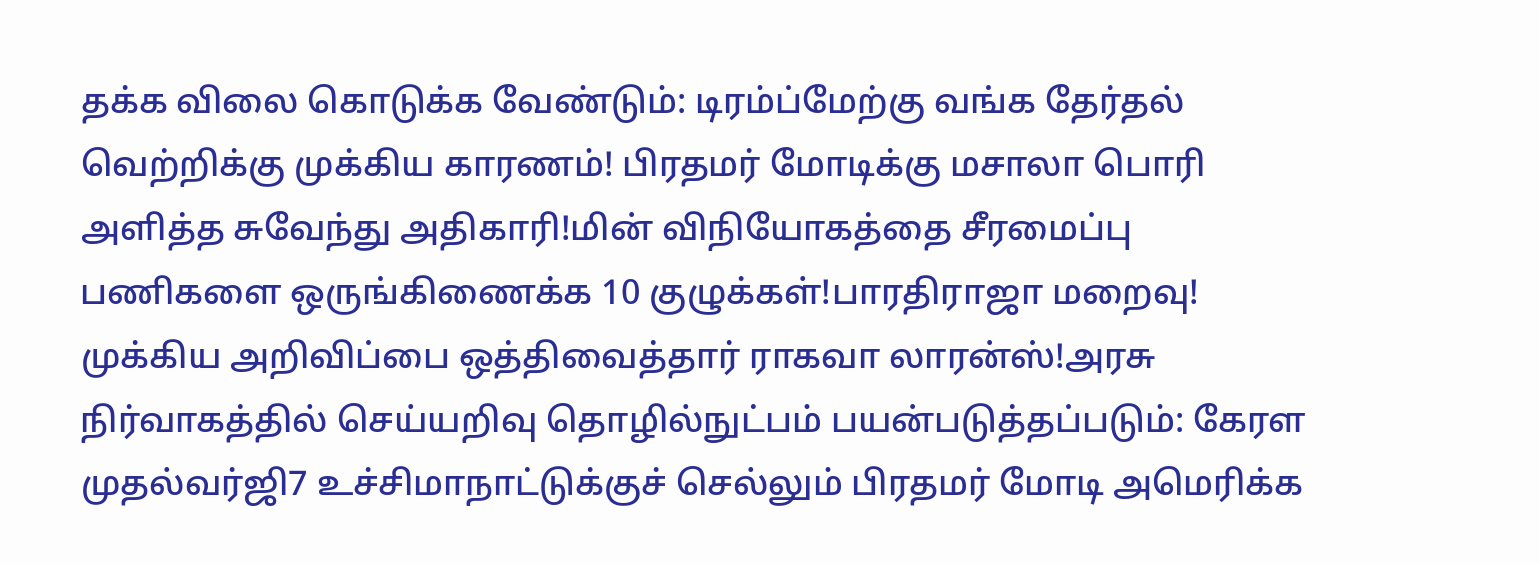தக்க விலை கொடுக்க வேண்டும்: டிரம்ப்மேற்கு வங்க தேர்தல் வெற்றிக்கு முக்கிய காரணம்! பிரதமர் மோடிக்கு மசாலா பொரி அளித்த சுவேந்து அதிகாரி!மின் விநியோகத்தை சீரமைப்பு பணிகளை ஒருங்கிணைக்க 10 குழுக்கள்!பாரதிராஜா மறைவு! முக்கிய அறிவிப்பை ஒத்திவைத்தார் ராகவா லாரன்ஸ்!அரசு நிர்வாகத்தில் செய்யறிவு தொழில்நுட்பம் பயன்படுத்தப்படும்: கேரள முதல்வர்ஜி7 உச்சிமாநாட்டுக்குச் செல்லும் பிரதமர் மோடி அமெரிக்க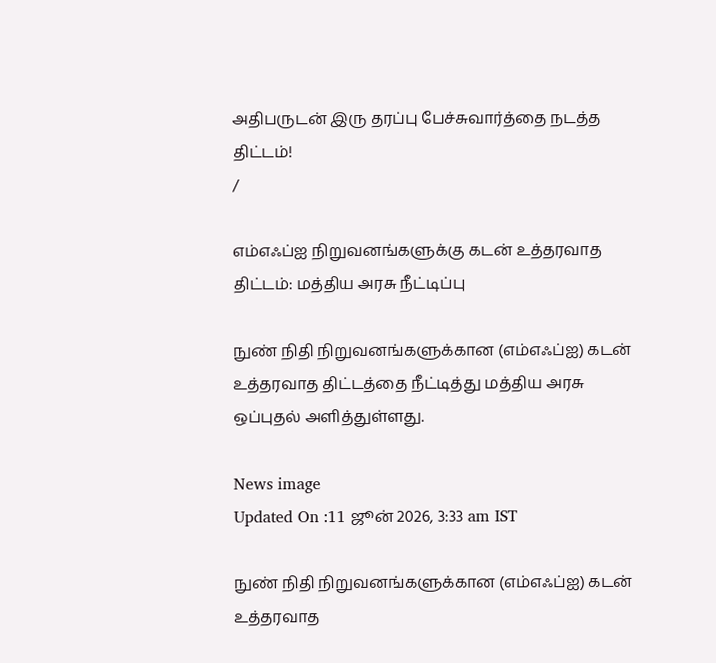அதிபருடன் இரு தரப்பு பேச்சுவார்த்தை நடத்த திட்டம்!
/

எம்எஃப்ஐ நிறுவனங்களுக்கு கடன் உத்தரவாத திட்டம்: மத்திய அரசு நீட்டிப்பு

நுண் நிதி நிறுவனங்களுக்கான (எம்எஃப்ஐ) கடன் உத்தரவாத திட்டத்தை நீட்டித்து மத்திய அரசு ஒப்புதல் அளித்துள்ளது.

News image
Updated On :11 ஜூன் 2026, 3:33 am IST

நுண் நிதி நிறுவனங்களுக்கான (எம்எஃப்ஐ) கடன் உத்தரவாத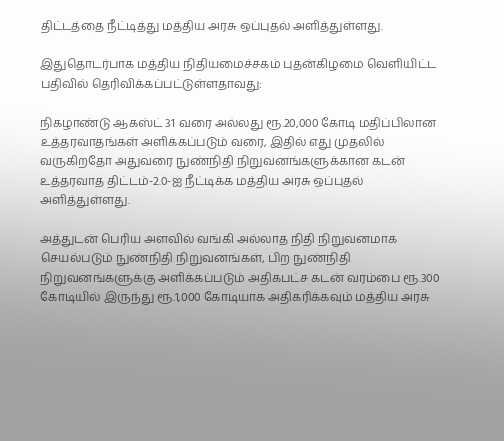திட்டத்தை நீட்டித்து மத்திய அரசு ஒப்புதல் அளித்துள்ளது.

இதுதொடர்பாக மத்திய நிதியமைச்சகம் புதன்கிழமை வெளியிட்ட பதிவில் தெரிவிக்கப்பட்டுள்ளதாவது:

நிகழாண்டு ஆகஸ்ட் 31 வரை அல்லது ரூ.20,000 கோடி மதிப்பிலான உத்தரவாதங்கள் அளிக்கப்படும் வரை, இதில் எது முதலில் வருகிறதோ அதுவரை நுண்நிதி நிறுவனங்களுக்கான கடன் உத்தரவாத திட்டம்-2.0-ஐ நீட்டிக்க மத்திய அரசு ஒப்புதல் அளித்துள்ளது.

அத்துடன் பெரிய அளவில் வங்கி அல்லாத நிதி நிறுவனமாக செயல்படும் நுண்நிதி நிறுவனங்கள், பிற நுண்நிதி நிறுவனங்களுக்கு அளிக்கப்படும் அதிகபட்ச கடன் வரம்பை ரூ.300 கோடியில் இருந்து ரூ.1,000 கோடியாக அதிகரிக்கவும் மத்திய அரசு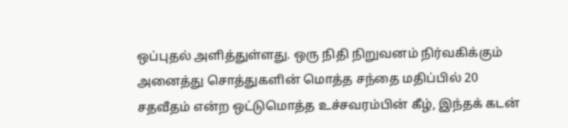ஒப்புதல் அளித்துள்ளது. ஒரு நிதி நிறுவனம் நிர்வகிக்கும் அனைத்து சொத்துகளின் மொத்த சந்தை மதிப்பில் 20 சதவீதம் என்ற ஒட்டுமொத்த உச்சவரம்பின் கீழ், இந்தக் கடன்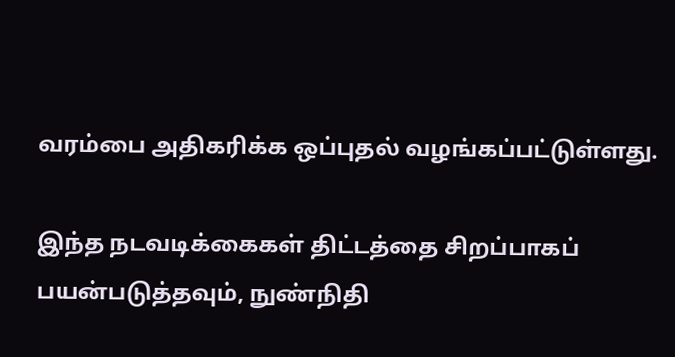வரம்பை அதிகரிக்க ஒப்புதல் வழங்கப்பட்டுள்ளது.

இந்த நடவடிக்கைகள் திட்டத்தை சிறப்பாகப் பயன்படுத்தவும், நுண்நிதி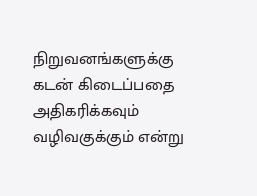நிறுவனங்களுக்கு கடன் கிடைப்பதை அதிகரிக்கவும் வழிவகுக்கும் என்று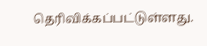தெரிவிக்கப்பட்டுள்ளது.